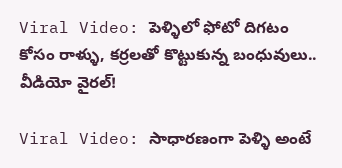Viral Video: పెళ్ళిలో ఫోటో దిగటం కోసం రాళ్ళు, కర్రలతో కొట్టుకున్న బంధువులు.. వీడియో వైరల్!

Viral Video: సాధారణంగా పెళ్ళి అంటే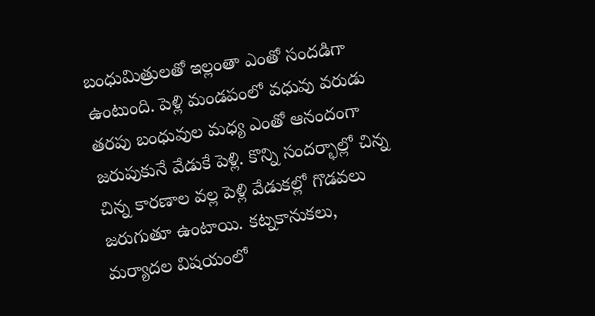బంధుమిత్రులతో ఇల్లంతా ఎంతో సందడిగా ఉంటుంది. పెళ్లి మండపంలో వధువు వరుడు తరపు బంధువుల మధ్య ఎంతో ఆనందంగా జరుపుకునే వేడుకే పెళ్లి. కొన్ని సందర్భాల్లో చిన్న చిన్న కారణాల వల్ల పెళ్లి వేడుకల్లో గొడవలు జరుగుతూ ఉంటాయి. కట్నకానుకలు, మర్యాదల విషయంలో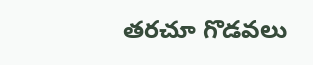తరచూ గొడవలు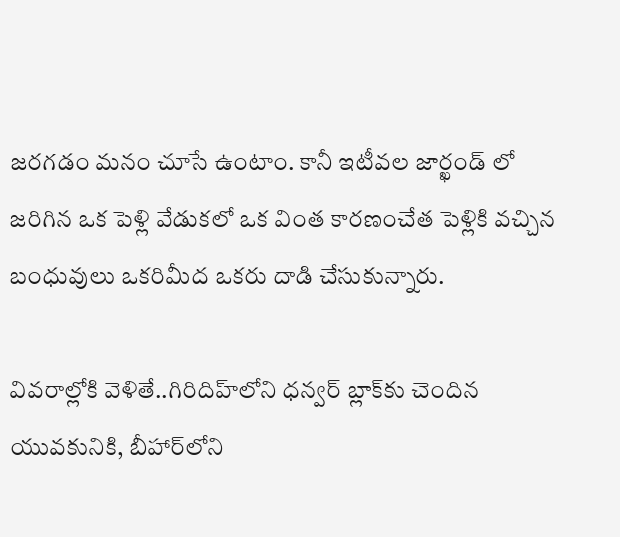జరగడం మనం చూసే ఉంటాం. కానీ ఇటీవల జార్ఖండ్ లో జరిగిన ఒక పెళ్లి వేడుకలో ఒక వింత కారణంచేత పెళ్లికి వచ్చిన బంధువులు ఒకరిమీద ఒకరు దాడి చేసుకున్నారు.

వివరాల్లోకి వెళితే..గిరిదిహ్‌లోని ధన్వర్ బ్లాక్‌కు చెందిన యువకునికి, బీహార్‌లోని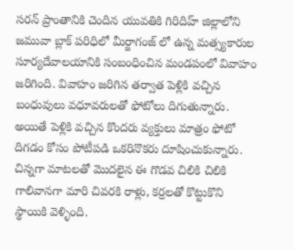సరన్‌ ప్రాంతానికి చెందిన యువతికి గిరిదిహ్ జిల్లాలోని జమువా బ్లాక్‌ పరిధిలో మీర్జాగంజ్‌ లో ఉన్న మత్స్యకారుల సూర్యదేవాలయానికి సంబంధించిన మండపంలో వివాహం జరిగింది. వివాహం జరిగిన తర్వాత పెళ్లికి వచ్చిన బంధువులు వధూవరులతో ఫోటోలు దిగుతున్నారు. అయితే పెళ్లికి వచ్చిన కొందరు వ్యక్తులు మాత్రం ఫోటో దిగడం కోసం పోటీపడి ఒకరినొకరు దూషించుకున్నారు. చిన్నగా మాటలతో మొదలైన ఈ గొడవ చిలికి చిలికి గాలివానగా మారి చివరకి రాళ్లు, కర్రలతో కొట్టుకొని స్థాయికి వెళ్ళింది.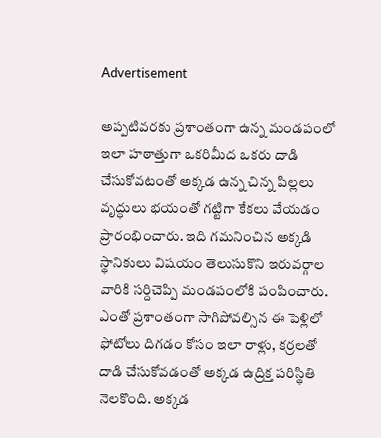Advertisement

అప్పటివరకు ప్రశాంతంగా ఉన్న మండపంలో ఇలా హఠాత్తుగా ఒకరిమీద ఒకరు దాడి చేసుకోవటంతో అక్కడ ఉన్న చిన్న పిల్లలు వృద్ధులు భయంతో గట్టిగా కేకలు వేయడం ప్రారంభించారు. ఇది గమనించిన అక్కడి స్థానికులు విషయం తెలుసుకొని ఇరువర్గాల వారికి సర్దిచెప్పి మండపంలోకి పంపించారు. ఎంతో ప్రశాంతంగా సాగిపోవల్సిన ఈ పెళ్లిలో ఫోటోలు దిగడం కోసం ఇలా రాళ్లు, కర్రలతో దాడి చేసుకోవడంతో అక్కడ ఉద్రిక్త పరిస్థితి నెలకొంది. అక్కడ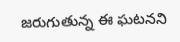జరుగుతున్న ఈ ఘటనని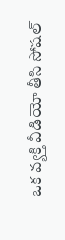ఒక వ్యక్తి వీడియో తీసి సోషల్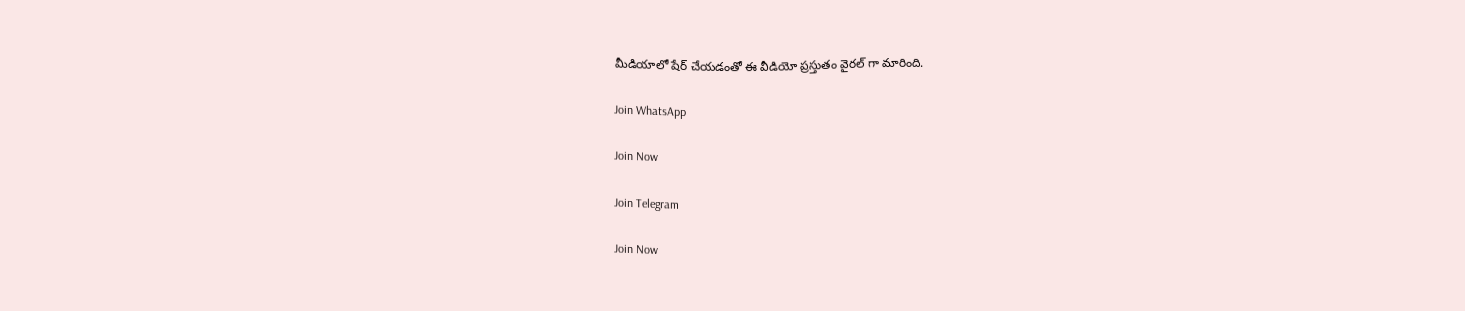మీడియాలో షేర్ చేయడంతో ఈ వీడియో ప్రస్తుతం వైరల్ గా మారింది.

Join WhatsApp

Join Now

Join Telegram

Join Now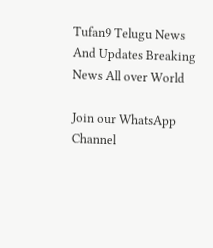Tufan9 Telugu News And Updates Breaking News All over World

Join our WhatsApp Channel